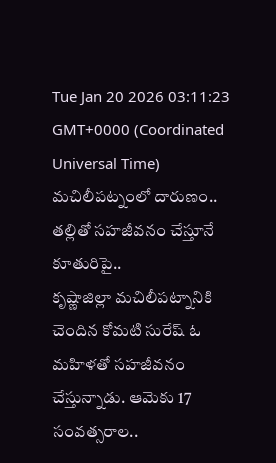Tue Jan 20 2026 03:11:23 GMT+0000 (Coordinated Universal Time)
మచిలీపట్నంలో దారుణం.. తల్లితో సహజీవనం చేస్తూనే కూతురిపై..
కృష్ణాజిల్లా మచిలీపట్నానికి చెందిన కోమటి సురేష్ ఓ మహిళతో సహజీవనం చేస్తున్నాడు. ఆమెకు 17 సంవత్సరాల..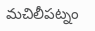మచిలీపట్నం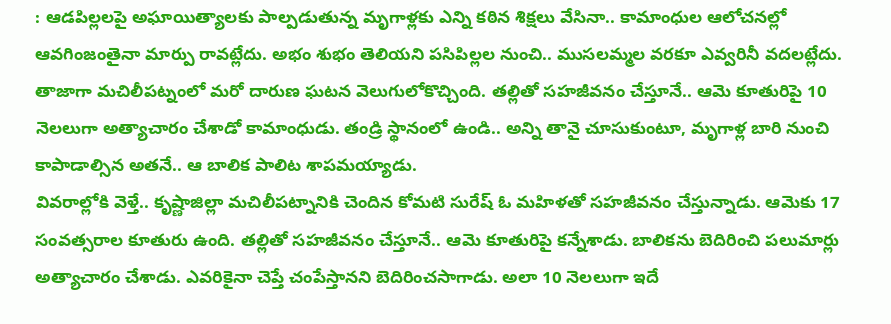: ఆడపిల్లలపై అఘాయిత్యాలకు పాల్పడుతున్న మృగాళ్లకు ఎన్ని కఠిన శిక్షలు వేసినా.. కామాంధుల ఆలోచనల్లో ఆవగింజంతైనా మార్పు రావట్లేదు. అభం శుభం తెలియని పసిపిల్లల నుంచి.. ముసలమ్మల వరకూ ఎవ్వరినీ వదలట్లేదు. తాజాగా మచిలీపట్నంలో మరో దారుణ ఘటన వెలుగులోకొచ్చింది. తల్లితో సహజీవనం చేస్తూనే.. ఆమె కూతురిపై 10 నెలలుగా అత్యాచారం చేశాడో కామాంధుడు. తండ్రి స్థానంలో ఉండి.. అన్ని తానై చూసుకుంటూ, మృగాళ్ల బారి నుంచి కాపాడాల్సిన అతనే.. ఆ బాలిక పాలిట శాపమయ్యాడు.
వివరాల్లోకి వెళ్తే.. కృష్ణాజిల్లా మచిలీపట్నానికి చెందిన కోమటి సురేష్ ఓ మహిళతో సహజీవనం చేస్తున్నాడు. ఆమెకు 17 సంవత్సరాల కూతురు ఉంది. తల్లితో సహజీవనం చేస్తూనే.. ఆమె కూతురిపై కన్నేశాడు. బాలికను బెదిరించి పలుమార్లు అత్యాచారం చేశాడు. ఎవరికైనా చెప్తే చంపేస్తానని బెదిరించసాగాడు. అలా 10 నెలలుగా ఇదే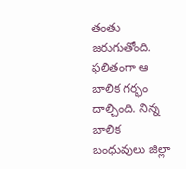తంతు జరుగుతోంది. ఫలితంగా ఆ బాలిక గర్భం దాల్చింది. నిన్న బాలిక బంధువులు జిల్లా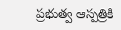ప్రభుత్వ ఆస్పత్రికి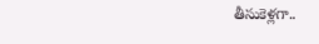తీసుకెళ్లగా..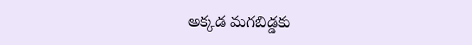అక్కడ మగబిడ్డకు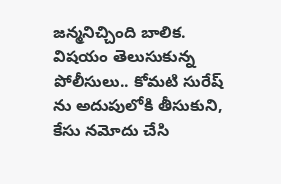జన్మనిచ్చింది బాలిక. విషయం తెలుసుకున్న పోలీసులు.. కోమటి సురేష్ ను అదుపులోకి తీసుకుని, కేసు నమోదు చేసి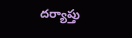దర్యాప్తు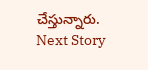చేస్తున్నారు.
Next Story